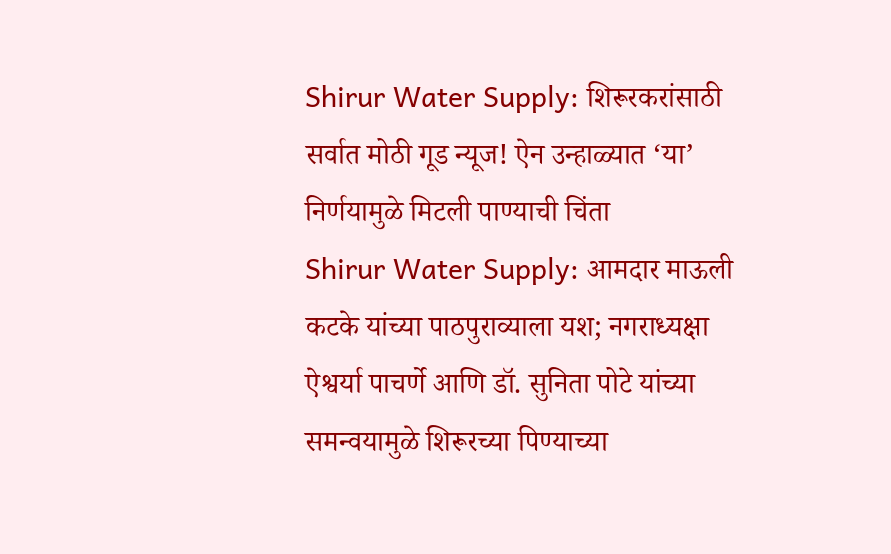Shirur Water Supply: शिरूरकरांसाठी सर्वात मोठी गूड न्यूज! ऐन उन्हाळ्यात ‘या’ निर्णयामुळे मिटली पाण्याची चिंता
Shirur Water Supply: आमदार माऊली कटके यांच्या पाठपुराव्याला यश; नगराध्यक्षा ऐश्वर्या पाचर्णे आणि डॉ. सुनिता पोटे यांच्या समन्वयामुळे शिरूरच्या पिण्याच्या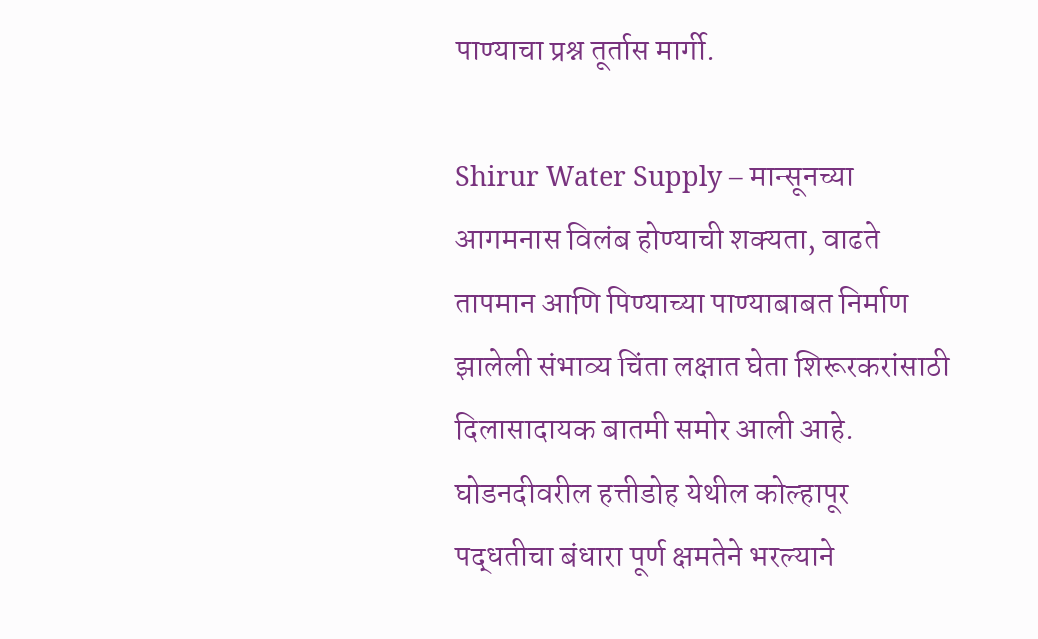पाण्याचा प्रश्न तूर्तास मार्गी.

Shirur Water Supply – मान्सूनच्या आगमनास विलंब होण्याची शक्यता, वाढते तापमान आणि पिण्याच्या पाण्याबाबत निर्माण झालेली संभाव्य चिंता लक्षात घेता शिरूरकरांसाठी दिलासादायक बातमी समोर आली आहे. घोडनदीवरील हत्तीडोह येथील कोल्हापूर पद्धतीचा बंधारा पूर्ण क्षमतेने भरल्याने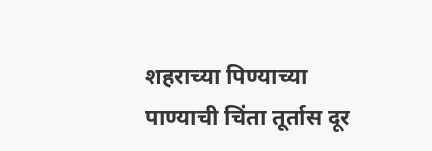शहराच्या पिण्याच्या पाण्याची चिंता तूर्तास दूर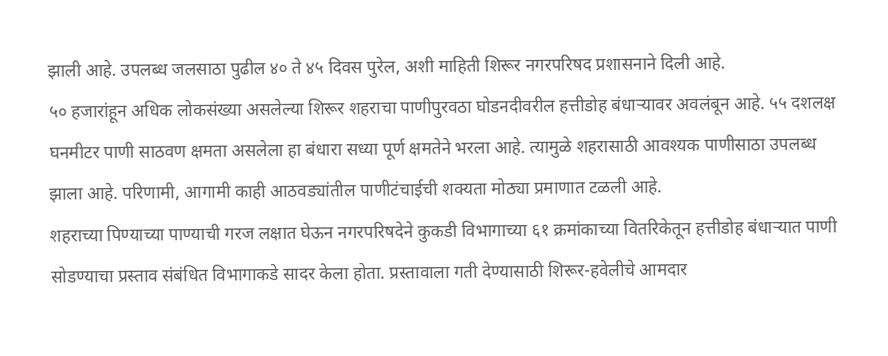झाली आहे. उपलब्ध जलसाठा पुढील ४० ते ४५ दिवस पुरेल, अशी माहिती शिरूर नगरपरिषद प्रशासनाने दिली आहे.
५० हजारांहून अधिक लोकसंख्या असलेल्या शिरूर शहराचा पाणीपुरवठा घोडनदीवरील हत्तीडोह बंधाऱ्यावर अवलंबून आहे. ५५ दशलक्ष घनमीटर पाणी साठवण क्षमता असलेला हा बंधारा सध्या पूर्ण क्षमतेने भरला आहे. त्यामुळे शहरासाठी आवश्यक पाणीसाठा उपलब्ध झाला आहे. परिणामी, आगामी काही आठवड्यांतील पाणीटंचाईची शक्यता मोठ्या प्रमाणात टळली आहे.
शहराच्या पिण्याच्या पाण्याची गरज लक्षात घेऊन नगरपरिषदेने कुकडी विभागाच्या ६१ क्रमांकाच्या वितरिकेतून हत्तीडोह बंधाऱ्यात पाणी सोडण्याचा प्रस्ताव संबंधित विभागाकडे सादर केला होता. प्रस्तावाला गती देण्यासाठी शिरूर-हवेलीचे आमदार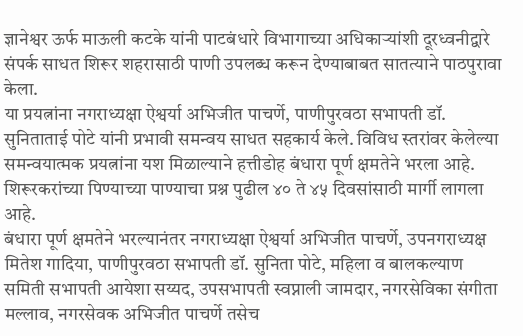ज्ञानेश्वर ऊर्फ माऊली कटके यांनी पाटबंधारे विभागाच्या अधिकाऱ्यांशी दूरध्वनीद्वारे संपर्क साधत शिरूर शहरासाठी पाणी उपलब्ध करून देण्याबाबत सातत्याने पाठपुरावा केला.
या प्रयत्नांना नगराध्यक्षा ऐश्वर्या अभिजीत पाचर्णे, पाणीपुरवठा सभापती डॉ. सुनिताताई पोटे यांनी प्रभावी समन्वय साधत सहकार्य केले. विविध स्तरांवर केलेल्या समन्वयात्मक प्रयत्नांना यश मिळाल्याने हत्तीडोह बंधारा पूर्ण क्षमतेने भरला आहे. शिरूरकरांच्या पिण्याच्या पाण्याचा प्रश्न पुढील ४० ते ४५ दिवसांसाठी मार्गी लागला आहे.
बंधारा पूर्ण क्षमतेने भरल्यानंतर नगराध्यक्षा ऐश्वर्या अभिजीत पाचर्णे, उपनगराध्यक्ष मितेश गादिया, पाणीपुरवठा सभापती डॉ. सुनिता पोटे, महिला व बालकल्याण समिती सभापती आयेशा सय्यद, उपसभापती स्वप्नाली जामदार, नगरसेविका संगीता मल्लाव, नगरसेवक अभिजीत पाचर्णे तसेच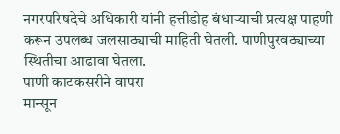नगरपरिषदेचे अधिकारी यांनी हत्तीडोह बंधाऱ्याची प्रत्यक्ष पाहणी करून उपलब्ध जलसाठ्याची माहिती घेतली. पाणीपुरवठ्याच्या स्थितीचा आढावा घेतला.
पाणी काटकसरीने वापरा
मान्सून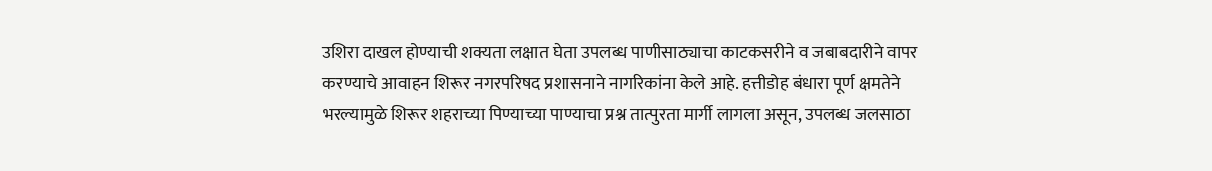उशिरा दाखल होण्याची शक्यता लक्षात घेता उपलब्ध पाणीसाठ्याचा काटकसरीने व जबाबदारीने वापर करण्याचे आवाहन शिरूर नगरपरिषद प्रशासनाने नागरिकांना केले आहे. हत्तीडोह बंधारा पूर्ण क्षमतेने भरल्यामुळे शिरूर शहराच्या पिण्याच्या पाण्याचा प्रश्न तात्पुरता मार्गी लागला असून, उपलब्ध जलसाठा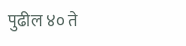पुढील ४० ते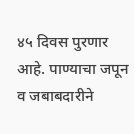४५ दिवस पुरणार आहे. पाण्याचा जपून व जबाबदारीने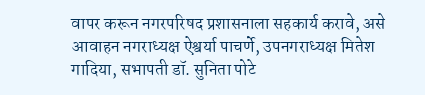वापर करून नगरपरिषद प्रशासनाला सहकार्य करावे, असे आवाहन नगराध्यक्ष ऐश्वर्या पाचर्णे, उपनगराध्यक्ष मितेश गादिया, सभापती डॉ. सुनिता पोटे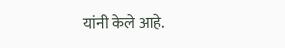यांनी केले आहे.